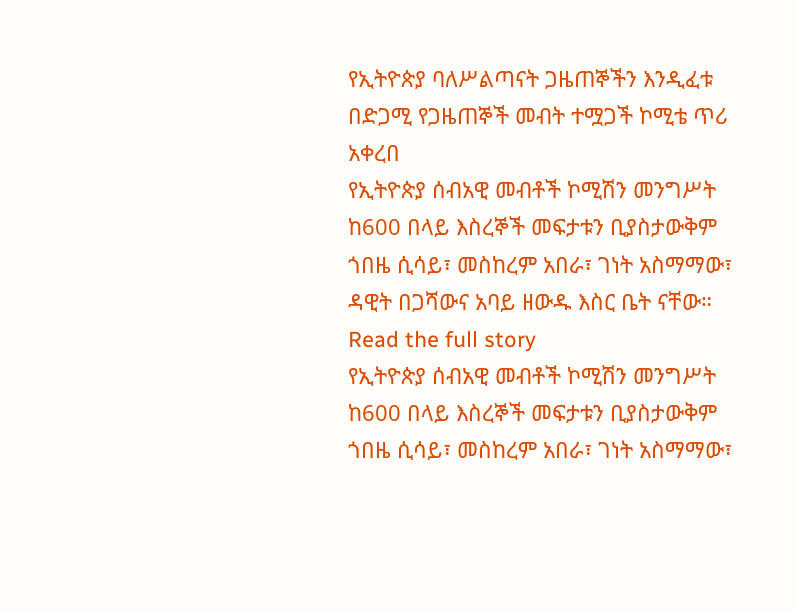የኢትዮጵያ ባለሥልጣናት ጋዜጠኞችን እንዲፈቱ በድጋሚ የጋዜጠኞች መብት ተሟጋች ኮሚቴ ጥሪ አቀረበ
የኢትዮጵያ ሰብአዊ መብቶች ኮሚሽን መንግሥት ከ600 በላይ እስረኞች መፍታቱን ቢያስታውቅም ጎበዜ ሲሳይ፣ መስከረም አበራ፣ ገነት አስማማው፣ ዳዊት በጋሻውና አባይ ዘውዱ እስር ቤት ናቸው።
Read the full story
የኢትዮጵያ ሰብአዊ መብቶች ኮሚሽን መንግሥት ከ600 በላይ እስረኞች መፍታቱን ቢያስታውቅም ጎበዜ ሲሳይ፣ መስከረም አበራ፣ ገነት አስማማው፣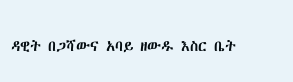ዳዊት በጋሻውና አባይ ዘውዱ እስር ቤት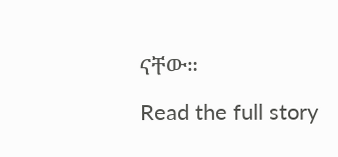ናቸው።
Read the full story